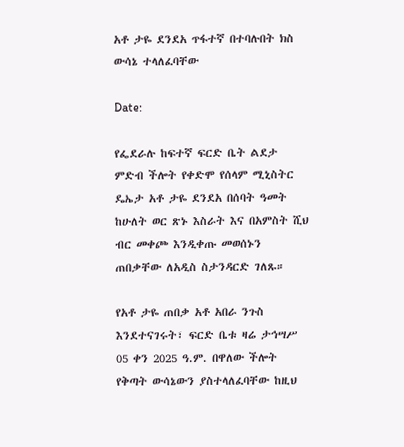አቶ ታዬ ደንደአ ጥፋተኛ በተባሉበት ክስ ውሳኔ ተላለፈባቸው

Date:

የፌደራሉ ከፍተኛ ፍርድ ቤት ልደታ ምድብ ችሎት የቀድሞ የሰላም ሚኒስትር ዴኤታ አቶ ታዬ ደንደአ በሰባት ዓመት ከሁለት ወር ጽኑ እስራት እና በአምስት ሺህ ብር መቀጮ እንዲቀጡ መወሰኑን ጠበቃቸው ለአዲስ ስታንዳርድ ገለጹ።

የአቶ ታዬ ጠበቃ አቶ አበራ ንጉስ እንደተናገሩት፣ ፍርድ ቤቱ ዛሬ ታኅሣሥ 05 ቀን 2025 ዓ.ም. በዋለው ችሎት የቅጣት ውሳኔውን ያስተላለፈባቸው ከዚህ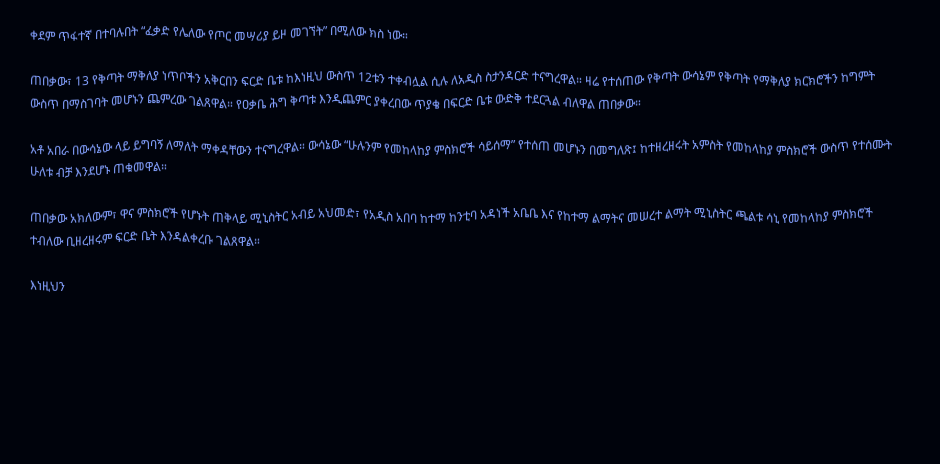ቀደም ጥፋተኛ በተባሉበት “ፈቃድ የሌለው የጦር መሣሪያ ይዞ መገኘት” በሚለው ክስ ነው።

ጠበቃው፣ 13 የቅጣት ማቅለያ ነጥቦችን አቅርበን ፍርድ ቤቱ ከእነዚህ ውስጥ 12ቱን ተቀብሏል ሲሉ ለአዲስ ስታንዳርድ ተናግረዋል። ዛሬ የተሰጠው የቅጣት ውሳኔም የቅጣት የማቅለያ ክርክሮችን ከግምት ውስጥ በማስገባት መሆኑን ጨምረው ገልጸዋል። የዐቃቤ ሕግ ቅጣቱ እንዲጨምር ያቀረበው ጥያቄ በፍርድ ቤቱ ውድቅ ተደርጓል ብለዋል ጠበቃው።

አቶ አበራ በውሳኔው ላይ ይግባኝ ለማለት ማቀዳቸውን ተናግረዋል። ውሳኔው “ሁሉንም የመከላከያ ምስክሮች ሳይሰማ” የተሰጠ መሆኑን በመግለጽ፤ ከተዘረዘሩት አምስት የመከላከያ ምስክሮች ውስጥ የተሰሙት ሁለቱ ብቻ እንደሆኑ ጠቁመዋል።

ጠበቃው አክለውም፣ ዋና ምስክሮች የሆኑት ጠቅላይ ሚኒስትር አብይ አህመድ፣ የአዲስ አበባ ከተማ ከንቲባ አዳነች አቤቤ እና የከተማ ልማትና መሠረተ ልማት ሚኒስትር ጫልቱ ሳኒ የመከላከያ ምስክሮች ተብለው ቢዘረዘሩም ፍርድ ቤት እንዳልቀረቡ ገልጸዋል።

እነዚህን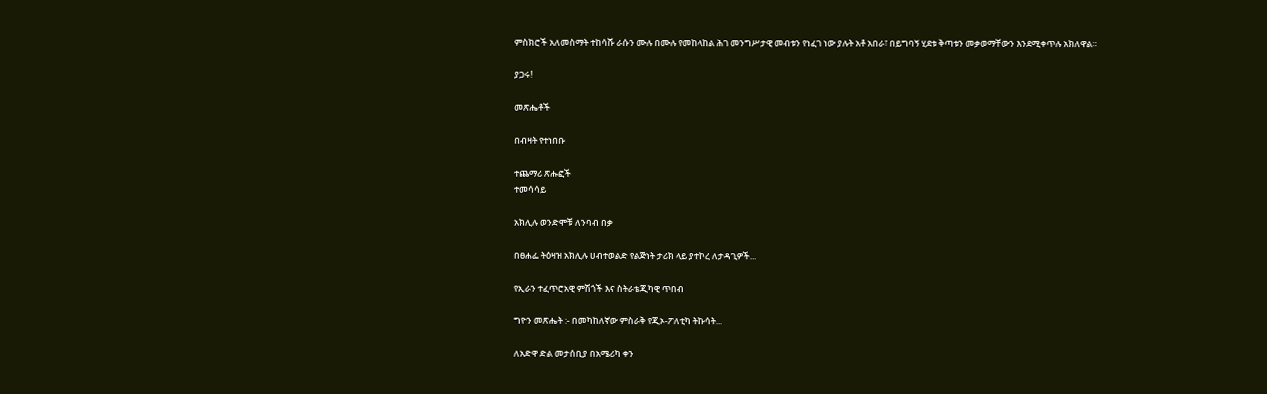ምስክሮች አለመስማት ተከሳሹ ራሱን ሙሉ በሙሉ የመከላከል ሕገ መንግሥታዊ መብቱን የነፈገ ነው ያሉት አቶ አበራ፣ በይግባኝ ሂደቱ ቅጣቱን መቃወማቸውን እንደሚቀጥሉ አክለዋል።

ያጋሩ!

መጽሔቶች

በብዛት የተነበቡ

ተጨማሪ ጽሑፎች
ተመሳሳይ

አክሊሉ ወንድሞቹ ለንባብ በቃ

በፀሐፌ ትዕዛዝ አክሊሉ ሀብተወልድ የልጅነት ታሪክ ላይ ያተኮረ ለታዳጊዎች...

የኢራን ተፈጥሮአዊ ምሽጎች እና ስትራቴጂካዊ ጥበብ

ግዮን መጽሔት :- በመካከለኛው ምስራቅ የጂኦ-ፖለቲካ ትኩሳት...

ለአድዋ ድል መታሰቢያ በአሜሪካ ቀን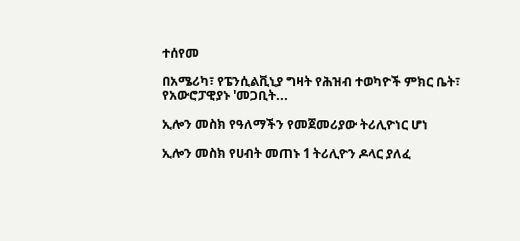ተሰየመ

በአሜሪካ፣ የፔንሲልቪኒያ ግዛት የሕዝብ ተወካዮች ምክር ቤት፣ የአውሮፓዊያኑ 'መጋቢት...

ኢሎን መስክ የዓለማችን የመጀመሪያው ትሪሊዮነር ሆነ

ኢሎን መስክ የሀብት መጠኑ 1 ትሪሊዮን ዶላር ያለፈ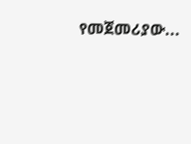የመጀመሪያው...